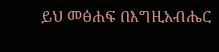ይህ መፅሐፍ በእግዚአብሔር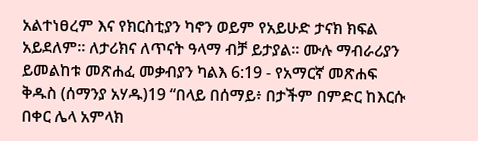አልተነፀረም እና የክርስቲያን ካኖን ወይም የአይሁድ ታናክ ክፍል አይደለም። ለታሪክና ለጥናት ዓላማ ብቻ ይታያል። ሙሉ ማብራሪያን ይመልከቱ መጽሐፈ መቃብያን ካልእ 6:19 - የአማርኛ መጽሐፍ ቅዱስ (ሰማንያ አሃዱ)19 “በላይ በሰማይ፥ በታችም በምድር ከእርሱ በቀር ሌላ አምላክ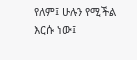የለም፤ ሁሉን የሚችል እርሱ ነው፤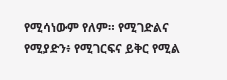የሚሳነውም የለም። የሚገድልና የሚያድን፥ የሚገርፍና ይቅር የሚል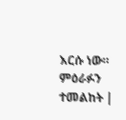እርሱ ነው። ምዕራፉን ተመልከት |